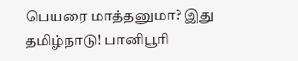பெயரை மாத்தனுமா? இது தமிழ்நாடு! பானிபூரி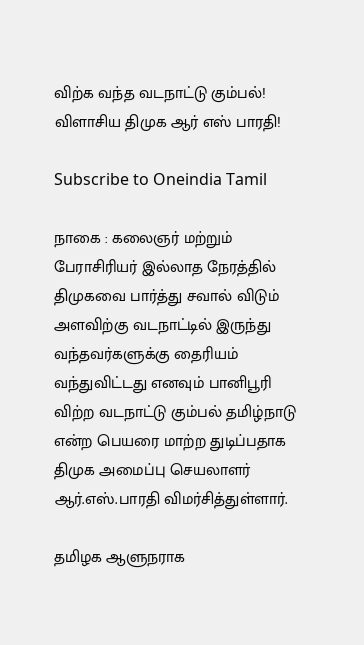விற்க வந்த வடநாட்டு கும்பல்! விளாசிய திமுக ஆர் எஸ் பாரதி!

Subscribe to Oneindia Tamil

நாகை : கலைஞர் மற்றும் பேராசிரியர் இல்லாத நேரத்தில் திமுகவை பார்த்து சவால் விடும் அளவிற்கு வடநாட்டில் இருந்து வந்தவர்களுக்கு தைரியம் வந்துவிட்டது எனவும் பானிபூரி விற்ற வடநாட்டு கும்பல் தமிழ்நாடு என்ற பெயரை மாற்ற துடிப்பதாக திமுக அமைப்பு செயலாளர் ஆர்.எஸ்.பாரதி விமர்சித்துள்ளார்.

தமிழக ஆளுநராக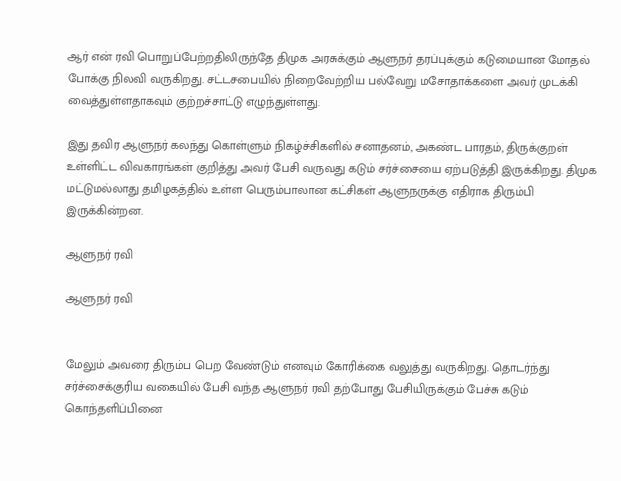ஆர் என் ரவி பொறுப்பேற்றதிலிருந்தே திமுக அரசுக்கும் ஆளுநர் தரப்புக்கும் கடுமையான மோதல் போக்கு நிலவி வருகிறது. சட்டசபையில் நிறைவேற்றிய பல்வேறு மசோதாக்களை அவர் முடக்கி வைத்துள்ளதாகவும் குற்றச்சாட்டு எழுந்துள்ளது.

இது தவிர ஆளுநர் கலந்து கொள்ளும் நிகழ்ச்சிகளில் சனாதனம், அகண்ட பாரதம், திருக்குறள் உள்ளிட்ட விவகாரங்கள் குறித்து அவர் பேசி வருவது கடும் சர்ச்சையை ஏற்படுத்தி இருக்கிறது. திமுக மட்டுமல்லாது தமிழகத்தில் உள்ள பெரும்பாலான கட்சிகள் ஆளுநருக்கு எதிராக திரும்பி இருக்கின்றன.

ஆளுநர் ரவி

ஆளுநர் ரவி


மேலும் அவரை திரும்ப பெற வேண்டும் எனவும் கோரிக்கை வலுத்து வருகிறது. தொடர்ந்து சர்ச்சைக்குரிய வகையில் பேசி வந்த ஆளுநர் ரவி தற்போது பேசியிருக்கும் பேச்சு கடும் கொந்தளிப்பினை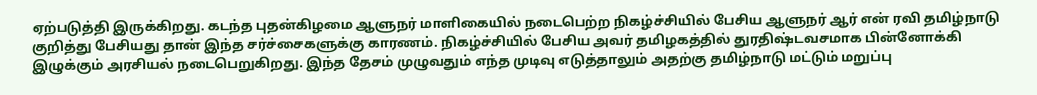ஏற்படுத்தி இருக்கிறது. கடந்த புதன்கிழமை ஆளுநர் மாளிகையில் நடைபெற்ற நிகழ்ச்சியில் பேசிய ஆளுநர் ஆர் என் ரவி தமிழ்நாடு குறித்து பேசியது தான் இந்த சர்ச்சைகளுக்கு காரணம். நிகழ்ச்சியில் பேசிய அவர் தமிழகத்தில் துரதிஷ்டவசமாக பின்னோக்கி இழுக்கும் அரசியல் நடைபெறுகிறது. இந்த தேசம் முழுவதும் எந்த முடிவு எடுத்தாலும் அதற்கு தமிழ்நாடு மட்டும் மறுப்பு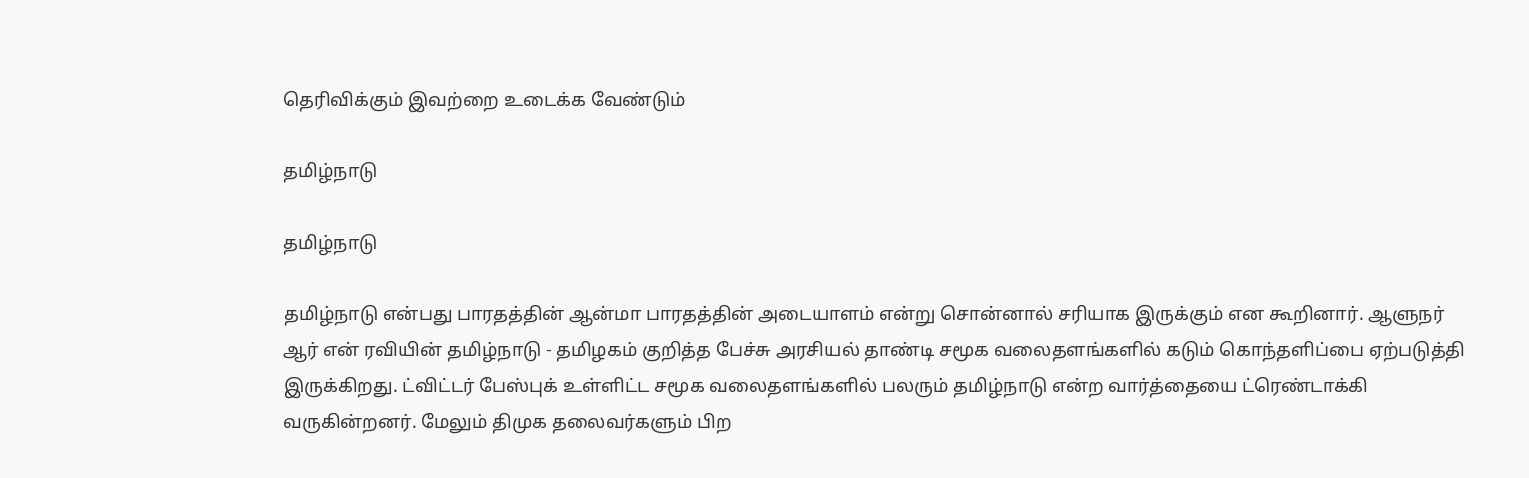தெரிவிக்கும் இவற்றை உடைக்க வேண்டும்

தமிழ்நாடு

தமிழ்நாடு

தமிழ்நாடு என்பது பாரதத்தின் ஆன்மா பாரதத்தின் அடையாளம் என்று சொன்னால் சரியாக இருக்கும் என கூறினார். ஆளுநர் ஆர் என் ரவியின் தமிழ்நாடு - தமிழகம் குறித்த பேச்சு அரசியல் தாண்டி சமூக வலைதளங்களில் கடும் கொந்தளிப்பை ஏற்படுத்தி இருக்கிறது. ட்விட்டர் பேஸ்புக் உள்ளிட்ட சமூக வலைதளங்களில் பலரும் தமிழ்நாடு என்ற வார்த்தையை ட்ரெண்டாக்கி வருகின்றனர். மேலும் திமுக தலைவர்களும் பிற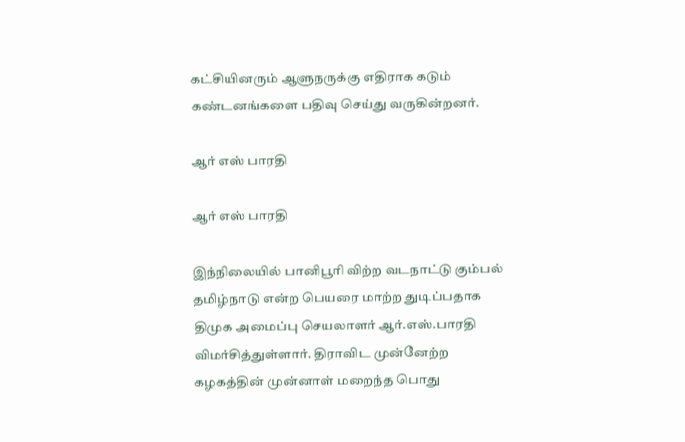கட்சியினரும் ஆளுநருக்கு எதிராக கடும் கண்டனங்களை பதிவு செய்து வருகின்றனர்.

ஆர் எஸ் பாரதி

ஆர் எஸ் பாரதி

இந்நிலையில் பானிபூரி விற்ற வடநாட்டு கும்பல் தமிழ்நாடு என்ற பெயரை மாற்ற துடிப்பதாக திமுக அமைப்பு செயலாளர் ஆர்.எஸ்.பாரதி விமர்சித்துள்ளார். திராவிட முன்னேற்ற கழகத்தின் முன்னாள் மறைந்த பொது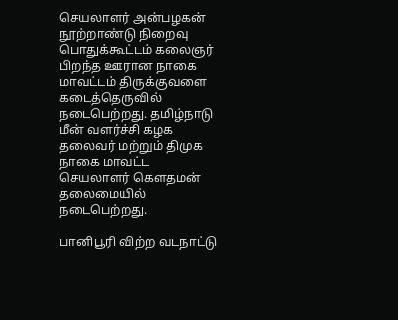செயலாளர் அன்பழகன் நூற்றாண்டு நிறைவு பொதுக்கூட்டம் கலைஞர் பிறந்த ஊரான நாகை மாவட்டம் திருக்குவளை கடைத்தெருவில் நடைபெற்றது. தமிழ்நாடு மீன் வளர்ச்சி கழக தலைவர் மற்றும் திமுக நாகை மாவட்ட செயலாளர் கௌதமன் தலைமையில் நடைபெற்றது.

பானிபூரி விற்ற வடநாட்டு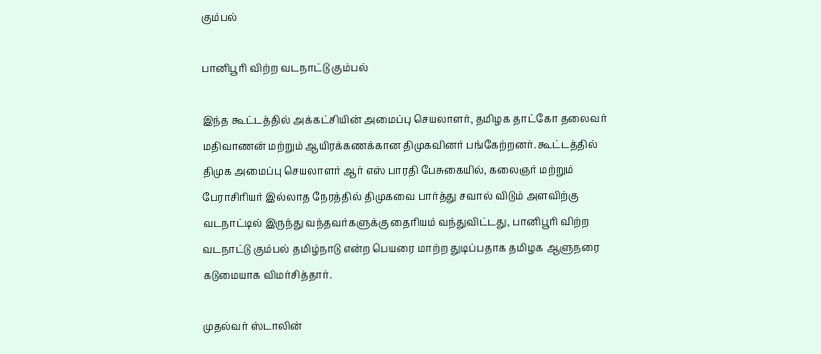கும்பல்

பானிபூரி விற்ற வடநாட்டு கும்பல்

இந்த கூட்டத்தில் அக்கட்சியின் அமைப்பு செயலாளர், தமிழக தாட்கோ தலைவர் மதிவாணன் மற்றும் ஆயிரக்கணக்கான திமுகவினர் பங்கேற்றனர். கூட்டத்தில் திமுக அமைப்பு செயலாளர் ஆர் எஸ் பாரதி பேசுகையில், கலைஞர் மற்றும் பேராசிரியர் இல்லாத நேரத்தில் திமுகவை பார்த்து சவால் விடும் அளவிற்கு வடநாட்டில் இருந்து வந்தவர்களுக்கு தைரியம் வந்துவிட்டது, பானிபூரி விற்ற வடநாட்டு கும்பல் தமிழ்நாடு என்ற பெயரை மாற்ற துடிப்பதாக தமிழக ஆளுநரை கடுமையாக விமர்சித்தார்.

முதல்வர் ஸ்டாலின்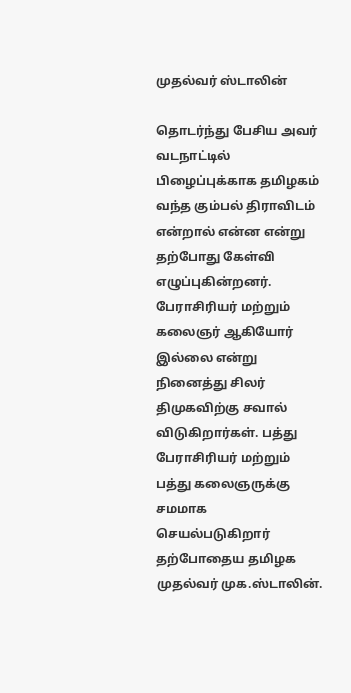முதல்வர் ஸ்டாலின்

தொடர்ந்து பேசிய அவர் வடநாட்டில் பிழைப்புக்காக தமிழகம் வந்த கும்பல் திராவிடம் என்றால் என்ன என்று தற்போது கேள்வி எழுப்புகின்றனர். பேராசிரியர் மற்றும் கலைஞர் ஆகியோர் இல்லை என்று நினைத்து சிலர் திமுகவிற்கு சவால் விடுகிறார்கள். பத்து பேராசிரியர் மற்றும் பத்து கலைஞருக்கு சமமாக செயல்படுகிறார் தற்போதைய தமிழக முதல்வர் முக.ஸ்டாலின்.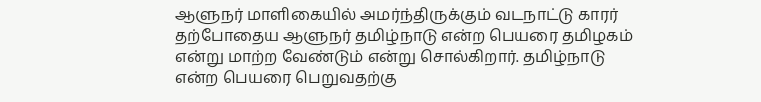ஆளுநர் மாளிகையில் அமர்ந்திருக்கும் வடநாட்டு காரர் தற்போதைய ஆளுநர் தமிழ்நாடு என்ற பெயரை தமிழகம் என்று மாற்ற வேண்டும் என்று சொல்கிறார். தமிழ்நாடு என்ற பெயரை பெறுவதற்கு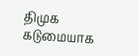திமுக கடுமையாக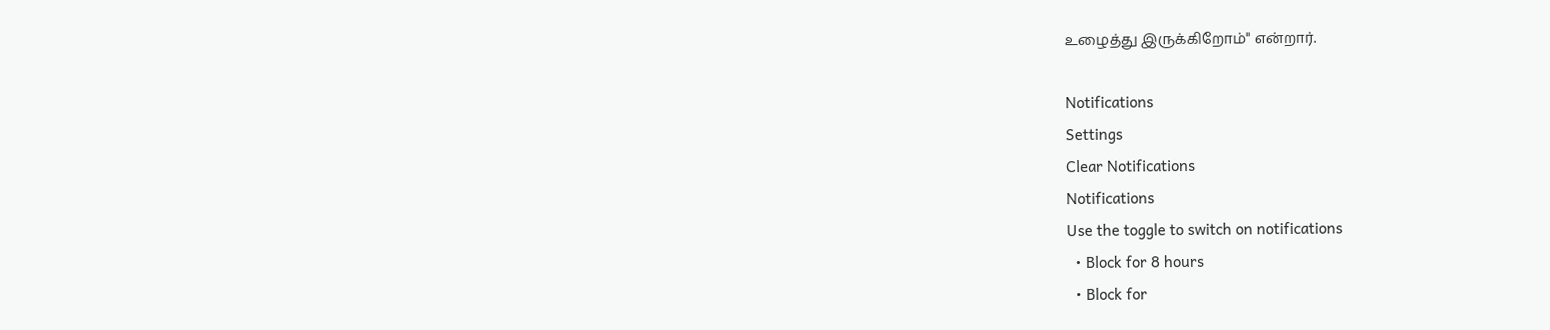உழைத்து இருக்கிறோம்" என்றார்.

Notifications
Settings
Clear Notifications
Notifications
Use the toggle to switch on notifications
  • Block for 8 hours
  • Block for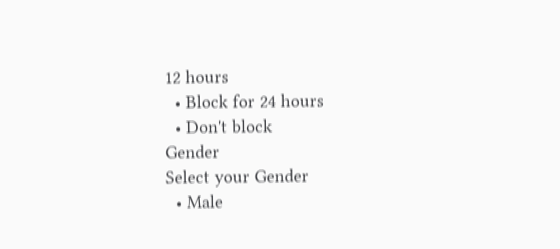12 hours
  • Block for 24 hours
  • Don't block
Gender
Select your Gender
  • Male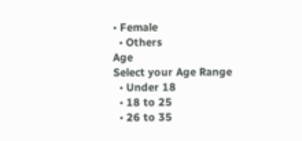• Female
  • Others
Age
Select your Age Range
  • Under 18
  • 18 to 25
  • 26 to 35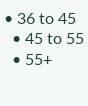• 36 to 45
  • 45 to 55
  • 55+